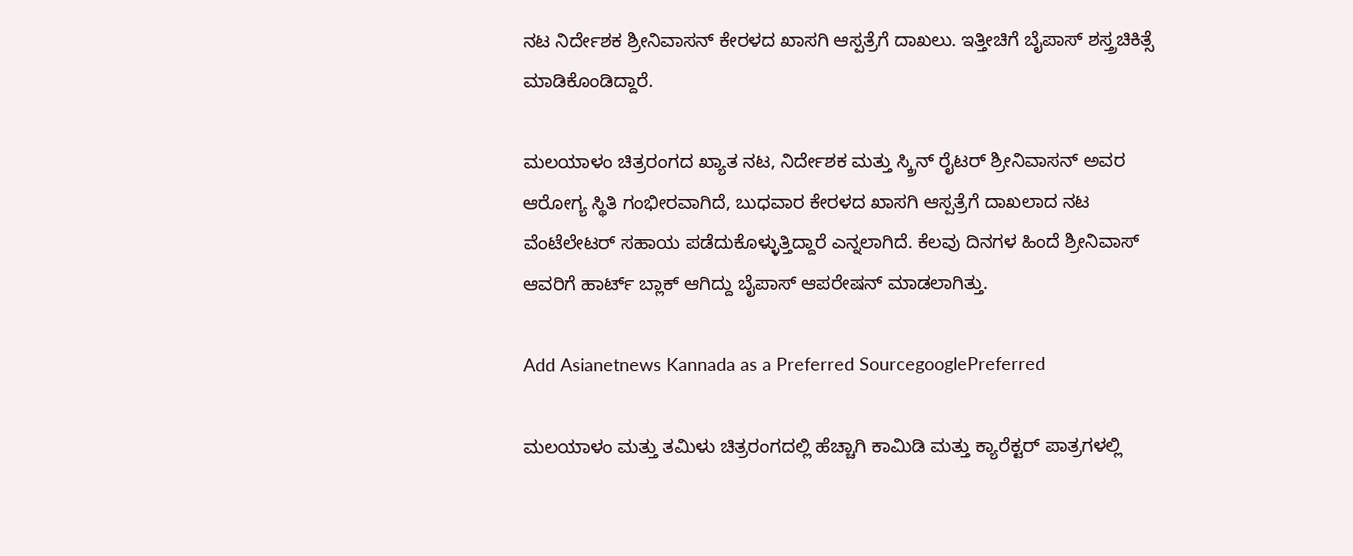ನಟ ನಿರ್ದೇಶಕ ಶ್ರೀನಿವಾಸನ್ ಕೇರಳದ ಖಾಸಗಿ ಆಸ್ಪತ್ರೆಗೆ ದಾಖಲು. ಇತ್ತೀಚಿಗೆ ಬೈಪಾಸ್ ಶಸ್ತ್ರಚಿಕಿತ್ಸೆ ಮಾಡಿಕೊಂಡಿದ್ದಾರೆ.

ಮಲಯಾಳಂ ಚಿತ್ರರಂಗದ ಖ್ಯಾತ ನಟ, ನಿರ್ದೇಶಕ ಮತ್ತು ಸ್ಕ್ರಿನ್‌ ರೈಟರ್ ಶ್ರೀನಿವಾಸನ್ ಅವರ ಆರೋಗ್ಯ ಸ್ಥಿತಿ ಗಂಭೀರವಾಗಿದೆ, ಬುಧವಾರ ಕೇರಳದ ಖಾಸಗಿ ಆಸ್ಪತ್ರೆಗೆ ದಾಖಲಾದ ನಟ ವೆಂಟೆಲೇಟರ್ ಸಹಾಯ ಪಡೆದುಕೊಳ್ಳುತ್ತಿದ್ದಾರೆ ಎನ್ನಲಾಗಿದೆ. ಕೆಲವು ದಿನಗಳ ಹಿಂದೆ ಶ್ರೀನಿವಾಸ್ ಆವರಿಗೆ ಹಾರ್ಟ್‌ ಬ್ಲಾಕ್‌ ಆಗಿದ್ದು ಬೈಪಾಸ್‌ ಆಪರೇಷನ್ ಮಾಡಲಾಗಿತ್ತು.

Add Asianetnews Kannada as a Preferred SourcegooglePreferred

ಮಲಯಾಳಂ ಮತ್ತು ತಮಿಳು ಚಿತ್ರರಂಗದಲ್ಲಿ ಹೆಚ್ಚಾಗಿ ಕಾಮಿಡಿ ಮತ್ತು ಕ್ಯಾರೆಕ್ಟರ್‌ ಪಾತ್ರಗಳಲ್ಲಿ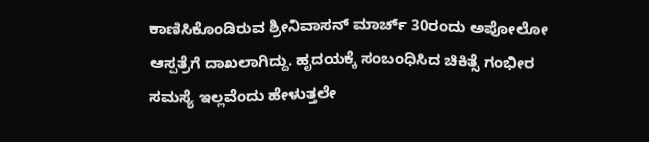ಕಾಣಿಸಿಕೊಂಡಿರುವ ಶ್ರೀನಿವಾಸನ್ ಮಾರ್ಚ್‌ 30ರಂದು ಅಪೋಲೋ ಆಸ್ಪತ್ರೆಗೆ ದಾಖಲಾಗಿದ್ದು. ಹೃದಯಕ್ಕೆ ಸಂಬಂಧಿಸಿದ ಚಿಕಿತ್ಸೆ ಗಂಭೀರ ಸಮಸ್ಯೆ ಇಲ್ಲವೆಂದು ಹೇಳುತ್ತಲೇ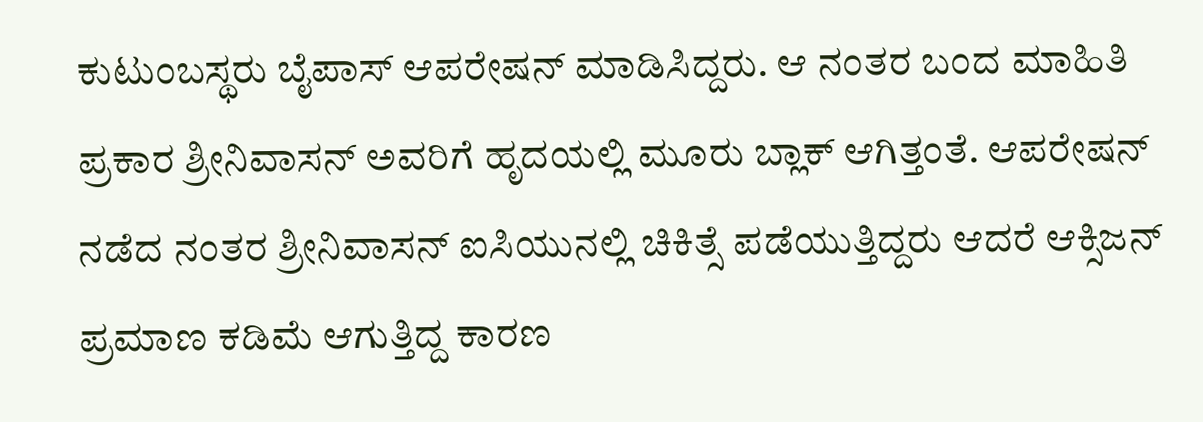ಕುಟುಂಬಸ್ಥರು ಬೈಪಾಸ್ ಆಪರೇಷನ್ ಮಾಡಿಸಿದ್ದರು. ಆ ನಂತರ ಬಂದ ಮಾಹಿತಿ ಪ್ರಕಾರ ಶ್ರೀನಿವಾಸನ್ ಅವರಿಗೆ ಹೃದಯಲ್ಲಿ ಮೂರು ಬ್ಲಾಕ್ ಆಗಿತ್ತಂತೆ. ಆಪರೇಷನ್ ನಡೆದ ನಂತರ ಶ್ರೀನಿವಾಸನ್ ಐಸಿಯುನಲ್ಲಿ ಚಿಕಿತ್ಸೆ ಪಡೆಯುತ್ತಿದ್ದರು ಆದರೆ ಆಕ್ಸಿಜನ್‌ ಪ್ರಮಾಣ ಕಡಿಮೆ ಆಗುತ್ತಿದ್ದ ಕಾರಣ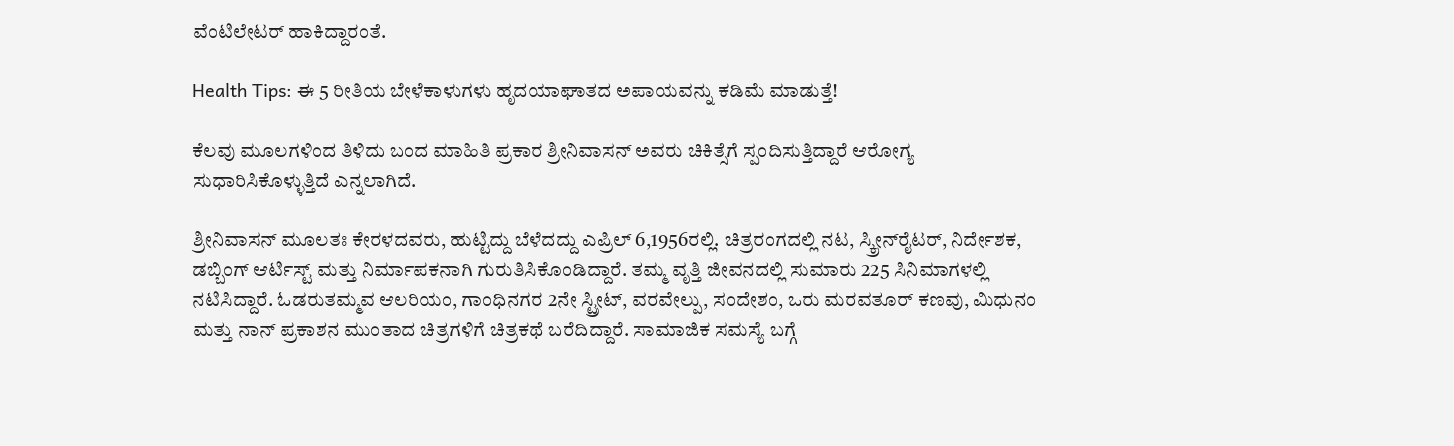ವೆಂಟಿಲೇಟರ್ ಹಾಕಿದ್ದಾರಂತೆ.

Health Tips: ಈ 5 ರೀತಿಯ ಬೇಳೆಕಾಳುಗಳು ಹೃದಯಾಘಾತದ ಅಪಾಯವನ್ನು ಕಡಿಮೆ ಮಾಡುತ್ತೆ!

ಕೆಲವು ಮೂಲಗಳಿಂದ ತಿಳಿದು ಬಂದ ಮಾಹಿತಿ ಪ್ರಕಾರ ಶ್ರೀನಿವಾಸನ್ ಅವರು ಚಿಕಿತ್ಸೆಗೆ ಸ್ಪಂದಿಸುತ್ತಿದ್ದಾರೆ ಆರೋಗ್ಯ ಸುಧಾರಿಸಿಕೊಳ್ಳುತ್ತಿದೆ ಎನ್ನಲಾಗಿದೆ.

ಶ್ರೀನಿವಾಸನ್ ಮೂಲತಃ ಕೇರಳದವರು, ಹುಟ್ಟಿದ್ದು ಬೆಳೆದದ್ದು ಎಪ್ರಿಲ್ 6,1956ರಲ್ಲಿ. ಚಿತ್ರರಂಗದಲ್ಲಿ ನಟ, ಸ್ಕ್ರೀನ್‌ರೈಟರ್, ನಿರ್ದೇಶಕ, ಡಬ್ಬಿಂಗ್ ಆರ್ಟಿಸ್ಟ್‌ ಮತ್ತು ನಿರ್ಮಾಪಕನಾಗಿ ಗುರುತಿಸಿಕೊಂಡಿದ್ದಾರೆ. ತಮ್ಮ ವೃತ್ತಿ ಜೀವನದಲ್ಲಿ ಸುಮಾರು 225 ಸಿನಿಮಾಗಳಲ್ಲಿ ನಟಿಸಿದ್ದಾರೆ. ಓಡರುತಮ್ಮವ ಆಲರಿಯಂ, ಗಾಂಧಿನಗರ 2ನೇ ಸ್ಟ್ರೀಟ್, ವರವೇಲ್ಪು, ಸಂದೇಶಂ, ಒರು ಮರವತೂರ್ ಕಣವು, ಮಿಧುನಂ ಮತ್ತು ನಾನ್ ಪ್ರಕಾಶನ ಮುಂತಾದ ಚಿತ್ರಗಳಿಗೆ ಚಿತ್ರಕಥೆ ಬರೆದಿದ್ದಾರೆ. ಸಾಮಾಜಿಕ ಸಮಸ್ಯೆ ಬಗ್ಗೆ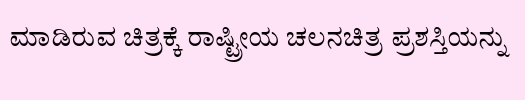ಮಾಡಿರುವ ಚಿತ್ರಕ್ಕೆ ರಾಷ್ಟ್ರೀಯ ಚಲನಚಿತ್ರ ಪ್ರಶಸ್ತಿಯನ್ನು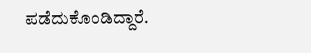ಪಡೆದುಕೊಂಡಿದ್ದಾರೆ.